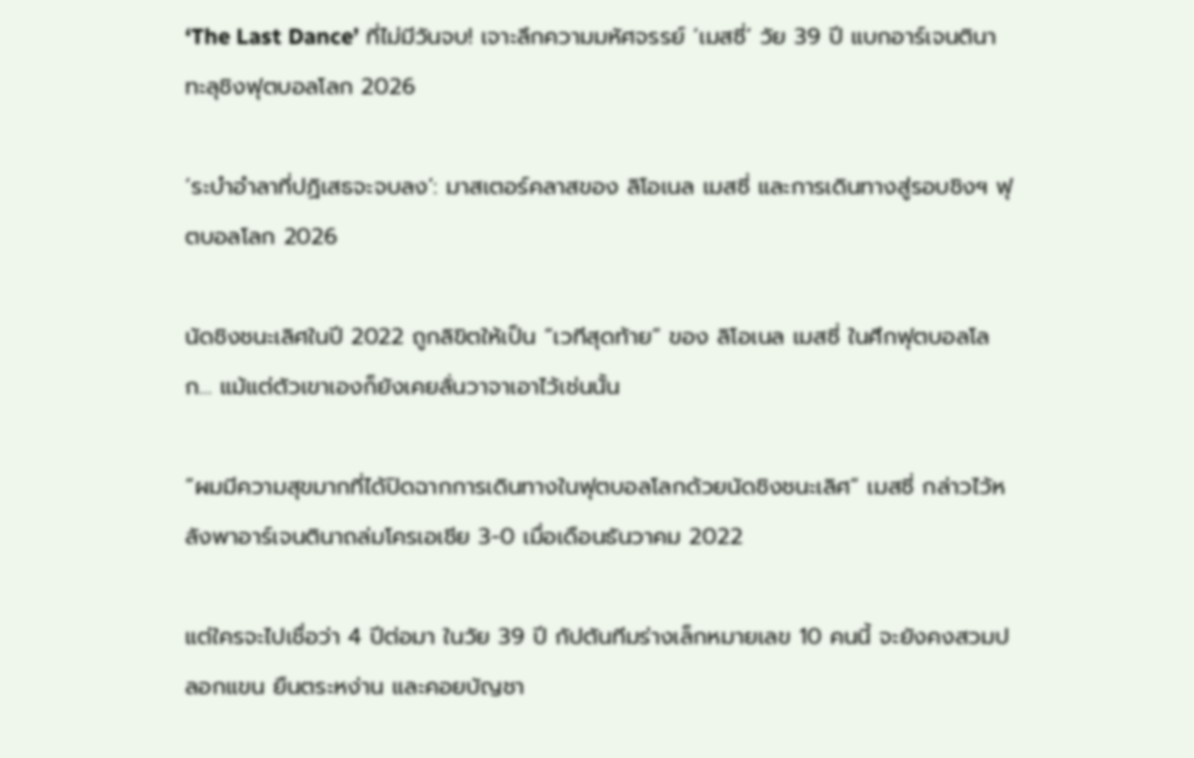‘The Last Dance’ ที่ไม่มีวันจบ! เจาะลึกความมหัศจรรย์ ‘เมสซี่’ วัย 39 ปี แบกอาร์เจนตินาทะลุชิงฟุตบอลโลก 2026

‘ระบำอำลาที่ปฏิเสธจะจบลง’: มาสเตอร์คลาสของ ลิโอเนล เมสซี่ และการเดินทางสู่รอบชิงฯ ฟุตบอลโลก 2026

นัดชิงชนะเลิศในปี 2022 ถูกลิขิตให้เป็น “เวทีสุดท้าย” ของ ลิโอเนล เมสซี่ ในศึกฟุตบอลโลก… แม้แต่ตัวเขาเองก็ยังเคยลั่นวาจาเอาไว้เช่นนั้น

“ผมมีความสุขมากที่ได้ปิดฉากการเดินทางในฟุตบอลโลกด้วยนัดชิงชนะเลิศ” เมสซี่ กล่าวไว้หลังพาอาร์เจนตินาถล่มโครเอเชีย 3-0 เมื่อเดือนธันวาคม 2022

แต่ใครจะไปเชื่อว่า 4 ปีต่อมา ในวัย 39 ปี กัปตันทีมร่างเล็กหมายเลข 10 คนนี้ จะยังคงสวมปลอกแขน ยืนตระหง่าน และคอยบัญชา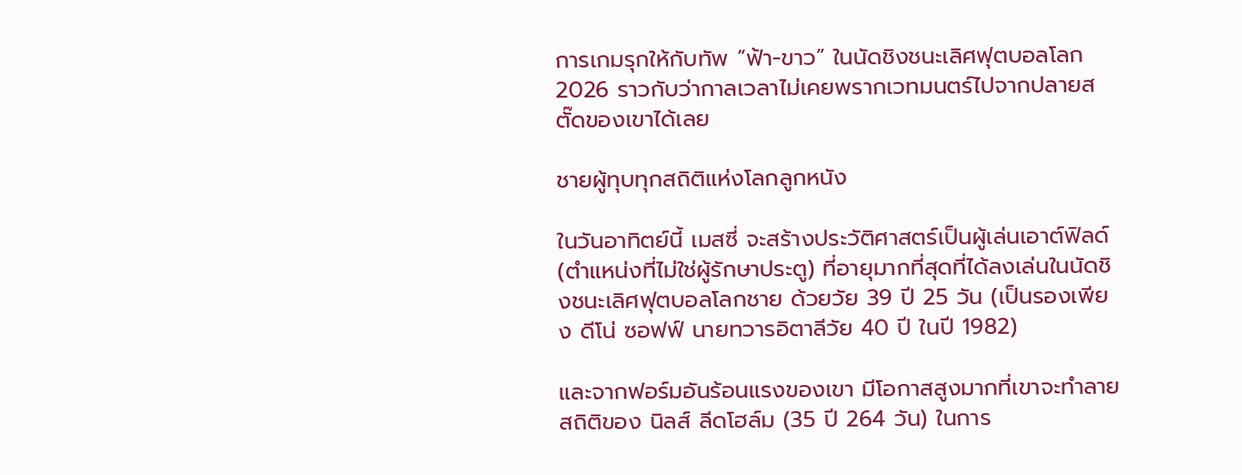การเกมรุกให้กับทัพ “ฟ้า-ขาว” ในนัดชิงชนะเลิศฟุตบอลโลก 2026 ราวกับว่ากาลเวลาไม่เคยพรากเวทมนตร์ไปจากปลายสตั๊ดของเขาได้เลย

ชายผู้ทุบทุกสถิติแห่งโลกลูกหนัง

ในวันอาทิตย์นี้ เมสซี่ จะสร้างประวัติศาสตร์เป็นผู้เล่นเอาต์ฟิลด์ (ตำแหน่งที่ไม่ใช่ผู้รักษาประตู) ที่อายุมากที่สุดที่ได้ลงเล่นในนัดชิงชนะเลิศฟุตบอลโลกชาย ด้วยวัย 39 ปี 25 วัน (เป็นรองเพียง ดีโน่ ซอฟฟ์ นายทวารอิตาลีวัย 40 ปี ในปี 1982)

และจากฟอร์มอันร้อนแรงของเขา มีโอกาสสูงมากที่เขาจะทำลายสถิติของ นิลส์ ลีดโฮล์ม (35 ปี 264 วัน) ในการ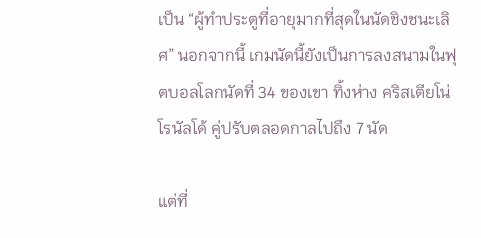เป็น “ผู้ทำประตูที่อายุมากที่สุดในนัดชิงชนะเลิศ” นอกจากนี้ เกมนัดนี้ยังเป็นการลงสนามในฟุตบอลโลกนัดที่ 34 ของเขา ทิ้งห่าง คริสเตียโน่ โรนัลโด้ คู่ปรับตลอดกาลไปถึง 7 นัด

แต่ที่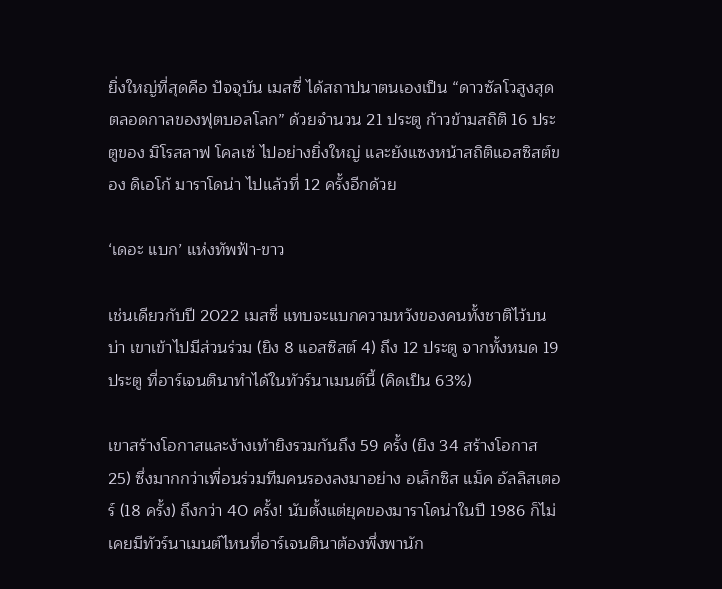ยิ่งใหญ่ที่สุดคือ ปัจจุบัน เมสซี่ ได้สถาปนาตนเองเป็น “ดาวซัลโวสูงสุดตลอดกาลของฟุตบอลโลก” ด้วยจำนวน 21 ประตู ก้าวข้ามสถิติ 16 ประตูของ มิโรสลาฟ โคลเซ่ ไปอย่างยิ่งใหญ่ และยังแซงหน้าสถิติแอสซิสต์ของ ดิเอโก้ มาราโดน่า ไปแล้วที่ 12 ครั้งอีกด้วย

‘เดอะ แบก’ แห่งทัพฟ้า-ขาว

เช่นเดียวกับปี 2022 เมสซี่ แทบจะแบกความหวังของคนทั้งชาติไว้บนบ่า เขาเข้าไปมีส่วนร่วม (ยิง 8 แอสซิสต์ 4) ถึง 12 ประตู จากทั้งหมด 19 ประตู ที่อาร์เจนตินาทำได้ในทัวร์นาเมนต์นี้ (คิดเป็น 63%)

เขาสร้างโอกาสและง้างเท้ายิงรวมกันถึง 59 ครั้ง (ยิง 34 สร้างโอกาส 25) ซึ่งมากกว่าเพื่อนร่วมทีมคนรองลงมาอย่าง อเล็กซิส แม็ค อัลลิสเตอร์ (18 ครั้ง) ถึงกว่า 40 ครั้ง! นับตั้งแต่ยุคของมาราโดน่าในปี 1986 ก็ไม่เคยมีทัวร์นาเมนต์ไหนที่อาร์เจนตินาต้องพึ่งพานัก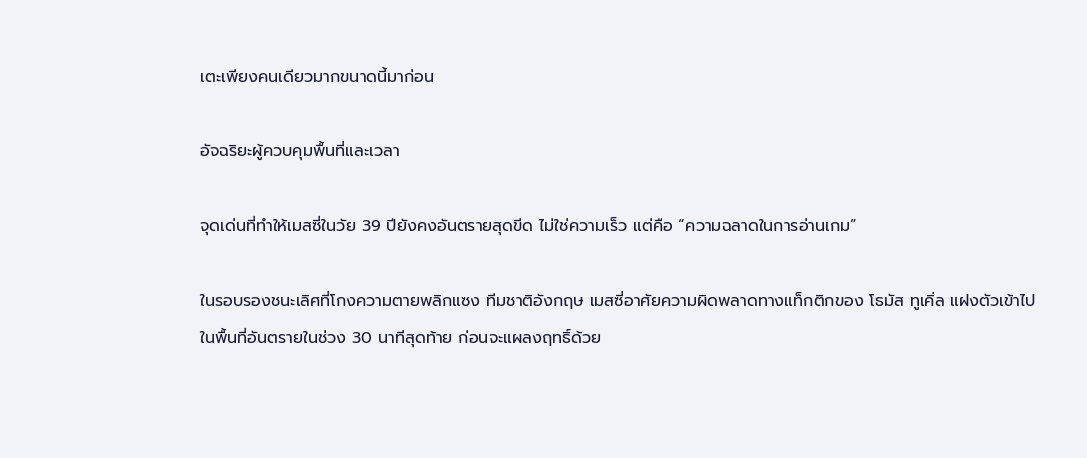เตะเพียงคนเดียวมากขนาดนี้มาก่อน

อัจฉริยะผู้ควบคุมพื้นที่และเวลา

จุดเด่นที่ทำให้เมสซี่ในวัย 39 ปียังคงอันตรายสุดขีด ไม่ใช่ความเร็ว แต่คือ “ความฉลาดในการอ่านเกม”

ในรอบรองชนะเลิศที่โกงความตายพลิกแซง ทีมชาติอังกฤษ เมสซี่อาศัยความผิดพลาดทางแท็กติกของ โธมัส ทูเคิ่ล แฝงตัวเข้าไปในพื้นที่อันตรายในช่วง 30 นาทีสุดท้าย ก่อนจะแผลงฤทธิ์ด้วย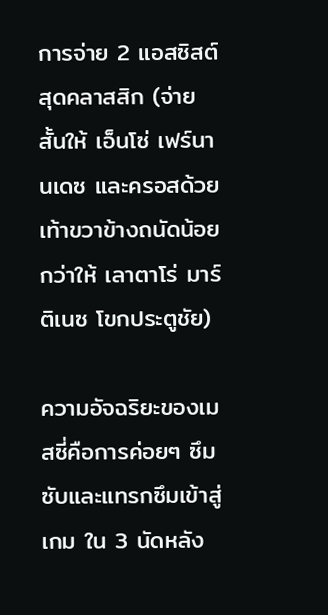การจ่าย 2 แอสซิสต์สุดคลาสสิก (จ่ายสั้นให้ เอ็นโซ่ เฟร์นานเดซ และครอสด้วยเท้าขวาข้างถนัดน้อยกว่าให้ เลาตาโร่ มาร์ติเนซ โขกประตูชัย)

ความอัจฉริยะของเมสซี่คือการค่อยๆ ซึมซับและแทรกซึมเข้าสู่เกม ใน 3 นัดหลัง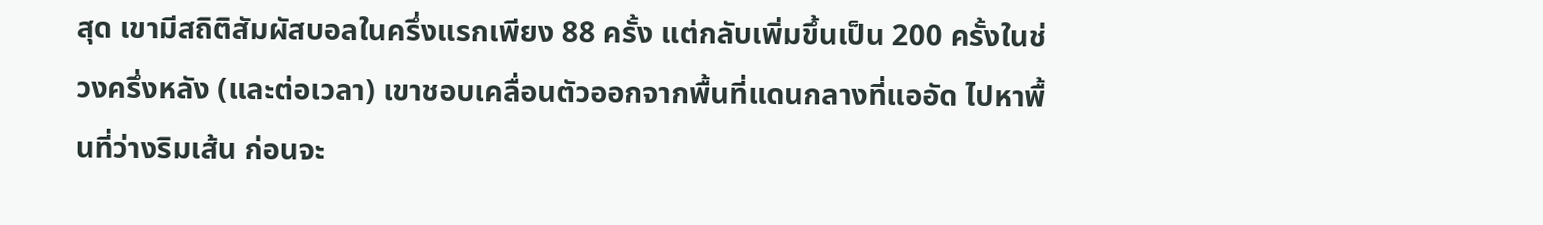สุด เขามีสถิติสัมผัสบอลในครึ่งแรกเพียง 88 ครั้ง แต่กลับเพิ่มขึ้นเป็น 200 ครั้งในช่วงครึ่งหลัง (และต่อเวลา) เขาชอบเคลื่อนตัวออกจากพื้นที่แดนกลางที่แออัด ไปหาพื้นที่ว่างริมเส้น ก่อนจะ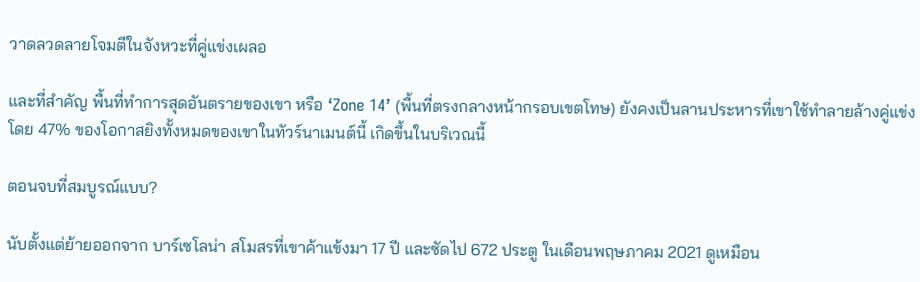วาดลวดลายโจมตีในจังหวะที่คู่แข่งเผลอ

และที่สำคัญ พื้นที่ทำการสุดอันตรายของเขา หรือ ‘Zone 14’ (พื้นที่ตรงกลางหน้ากรอบเขตโทษ) ยังคงเป็นลานประหารที่เขาใช้ทำลายล้างคู่แข่ง โดย 47% ของโอกาสยิงทั้งหมดของเขาในทัวร์นาเมนต์นี้ เกิดขึ้นในบริเวณนี้

ตอนจบที่สมบูรณ์แบบ?

นับตั้งแต่ย้ายออกจาก บาร์เซโลน่า สโมสรที่เขาค้าแข้งมา 17 ปี และซัดไป 672 ประตู ในเดือนพฤษภาคม 2021 ดูเหมือน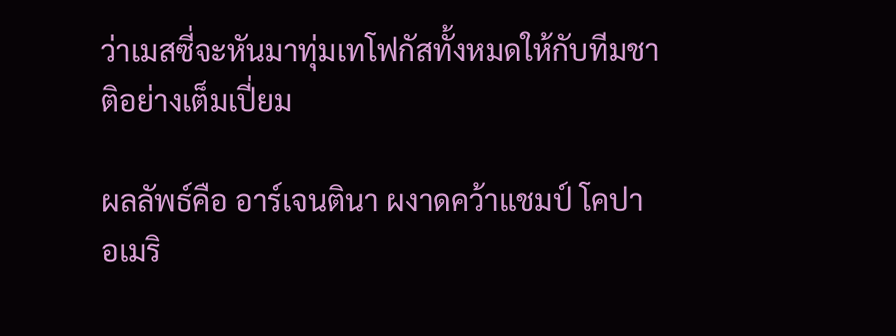ว่าเมสซี่จะหันมาทุ่มเทโฟกัสทั้งหมดให้กับทีมชาติอย่างเต็มเปี่ยม

ผลลัพธ์คือ อาร์เจนตินา ผงาดคว้าแชมป์ โคปา อเมริ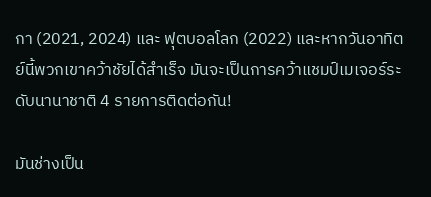กา (2021, 2024) และ ฟุตบอลโลก (2022) และหากวันอาทิตย์นี้พวกเขาคว้าชัยได้สำเร็จ มันจะเป็นการคว้าแชมป์เมเจอร์ระดับนานาชาติ 4 รายการติดต่อกัน!

มันช่างเป็น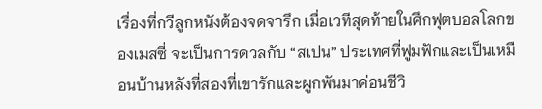เรื่องที่กวีลูกหนังต้องจดจารึก เมื่อเวทีสุดท้ายในศึกฟุตบอลโลกของเมสซี่ จะเป็นการดวลกับ “สเปน” ประเทศที่ฟูมฟักและเป็นเหมือนบ้านหลังที่สองที่เขารักและผูกพันมาค่อนชีวิ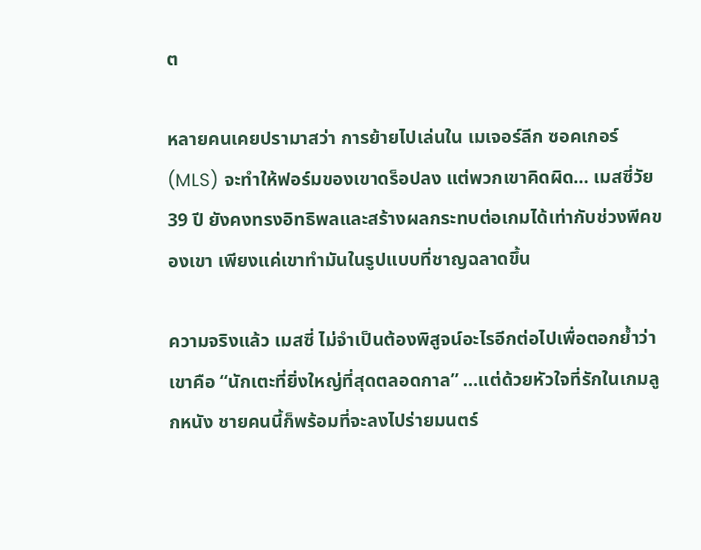ต

หลายคนเคยปรามาสว่า การย้ายไปเล่นใน เมเจอร์ลีก ซอคเกอร์ (MLS) จะทำให้ฟอร์มของเขาดร็อปลง แต่พวกเขาคิดผิด… เมสซี่วัย 39 ปี ยังคงทรงอิทธิพลและสร้างผลกระทบต่อเกมได้เท่ากับช่วงพีคของเขา เพียงแค่เขาทำมันในรูปแบบที่ชาญฉลาดขึ้น

ความจริงแล้ว เมสซี่ ไม่จำเป็นต้องพิสูจน์อะไรอีกต่อไปเพื่อตอกย้ำว่าเขาคือ “นักเตะที่ยิ่งใหญ่ที่สุดตลอดกาล” …แต่ด้วยหัวใจที่รักในเกมลูกหนัง ชายคนนี้ก็พร้อมที่จะลงไปร่ายมนตร์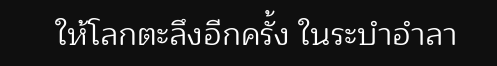ให้โลกตะลึงอีกครั้ง ในระบำอำลา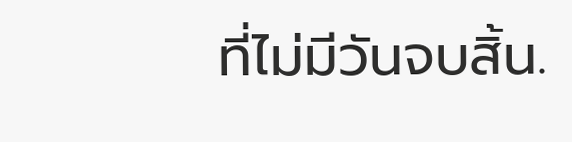ที่ไม่มีวันจบสิ้น.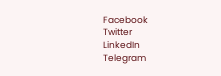Facebook
Twitter
LinkedIn
Telegram